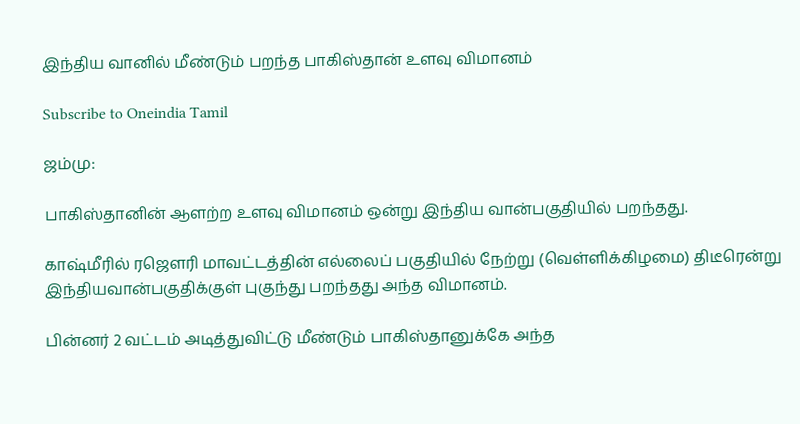இந்திய வானில் மீண்டும் பறந்த பாகிஸ்தான் உளவு விமானம்

Subscribe to Oneindia Tamil

ஜம்மு:

பாகிஸ்தானின் ஆளற்ற உளவு விமானம் ஒன்று இந்திய வான்பகுதியில் பறந்தது.

காஷ்மீரில் ரஜெளரி மாவட்டத்தின் எல்லைப் பகுதியில் நேற்று (வெள்ளிக்கிழமை) திடீரென்று இந்தியவான்பகுதிக்குள் புகுந்து பறந்தது அந்த விமானம்.

பின்னர் 2 வட்டம் அடித்துவிட்டு மீண்டும் பாகிஸ்தானுக்கே அந்த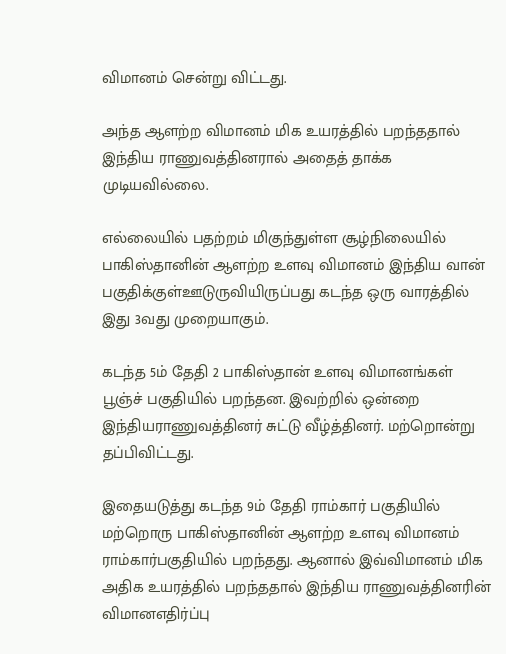விமானம் சென்று விட்டது.

அந்த ஆளற்ற விமானம் மிக உயரத்தில் பறந்ததால் இந்திய ராணுவத்தினரால் அதைத் தாக்க முடியவில்லை.

எல்லையில் பதற்றம் மிகுந்துள்ள சூழ்நிலையில் பாகிஸ்தானின் ஆளற்ற உளவு விமானம் இந்திய வான் பகுதிக்குள்ஊடுருவியிருப்பது கடந்த ஒரு வாரத்தில் இது 3வது முறையாகும்.

கடந்த 5ம் தேதி 2 பாகிஸ்தான் உளவு விமானங்கள் பூஞ்ச் பகுதியில் பறந்தன. இவற்றில் ஒன்றை இந்தியராணுவத்தினர் சுட்டு வீழ்த்தினர். மற்றொன்று தப்பிவிட்டது.

இதையடுத்து கடந்த 9ம் தேதி ராம்கார் பகுதியில் மற்றொரு பாகிஸ்தானின் ஆளற்ற உளவு விமானம் ராம்கார்பகுதியில் பறந்தது. ஆனால் இவ்விமானம் மிக அதிக உயரத்தில் பறந்ததால் இந்திய ராணுவத்தினரின் விமானஎதிர்ப்பு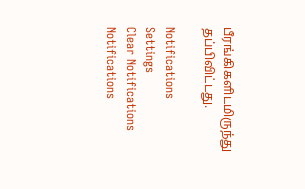பீரங்கிகளிடமிருந்து தப்பிவிட்டது.

Notifications
Settings
Clear Notifications
Notifications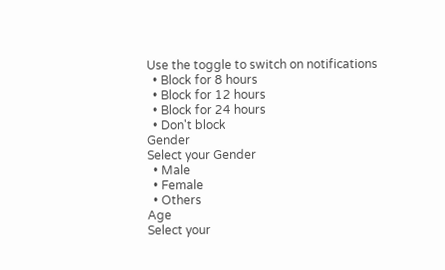Use the toggle to switch on notifications
  • Block for 8 hours
  • Block for 12 hours
  • Block for 24 hours
  • Don't block
Gender
Select your Gender
  • Male
  • Female
  • Others
Age
Select your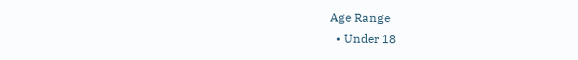Age Range
  • Under 18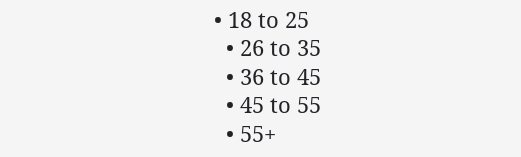• 18 to 25
  • 26 to 35
  • 36 to 45
  • 45 to 55
  • 55+